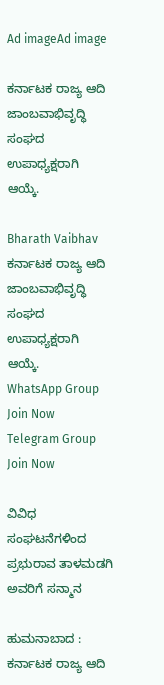Ad imageAd image

ಕರ್ನಾಟಕ ರಾಜ್ಯ ಆದಿ ಜಾಂಬವಾಭಿವೃದ್ಧಿ ಸಂಘದ ಉಪಾಧ್ಯಕ್ಷರಾಗಿ ಆಯ್ಕೆ.

Bharath Vaibhav
ಕರ್ನಾಟಕ ರಾಜ್ಯ ಆದಿ ಜಾಂಬವಾಭಿವೃದ್ಧಿ ಸಂಘದ ಉಪಾಧ್ಯಕ್ಷರಾಗಿ ಆಯ್ಕೆ.
WhatsApp Group Join Now
Telegram Group Join Now

ವಿವಿಧ ಸಂಘಟನೆಗಳಿಂದ ಪ್ರಭುರಾವ ತಾಳಮಡಗಿ ಅವರಿಗೆ ಸನ್ಮಾನ

ಹುಮನಾಬಾದ : ಕರ್ನಾಟಕ ರಾಜ್ಯ ಆದಿ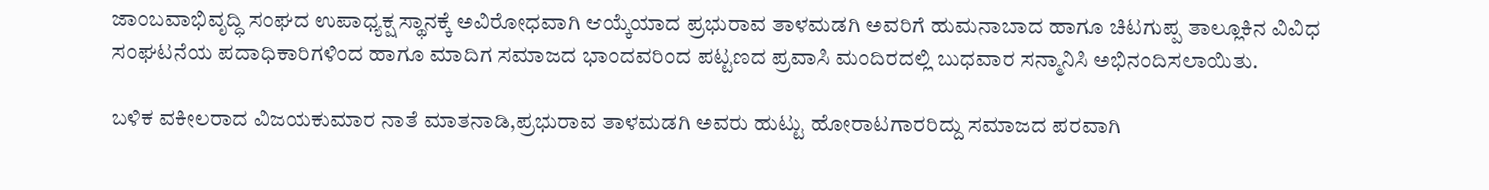ಜಾಂಬವಾಭಿವೃದ್ಧಿ ಸಂಘದ ಉಪಾಧ್ಯಕ್ಷ ಸ್ಥಾನಕ್ಕೆ ಅವಿರೋಧವಾಗಿ ಆಯ್ಕೆಯಾದ ಪ್ರಭುರಾವ ತಾಳಮಡಗಿ ಅವರಿಗೆ ಹುಮನಾಬಾದ ಹಾಗೂ ಚಿಟಗುಪ್ಪ ತಾಲ್ಲೂಕಿನ ವಿವಿಧ ಸಂಘಟನೆಯ ಪದಾಧಿಕಾರಿಗಳಿಂದ ಹಾಗೂ ಮಾದಿಗ ಸಮಾಜದ ಭಾಂದವರಿಂದ ಪಟ್ಟಣದ ಪ್ರವಾಸಿ ಮಂದಿರದಲ್ಲಿ ಬುಧವಾರ ಸನ್ಮಾನಿಸಿ ಅಭಿನಂದಿಸಲಾಯಿತು.

ಬಳಿಕ ವಕೀಲರಾದ ವಿಜಯಕುಮಾರ ನಾತೆ ಮಾತನಾಡಿ,ಪ್ರಭುರಾವ ತಾಳಮಡಗಿ ಅವರು ಹುಟ್ಟು ಹೋರಾಟಗಾರರಿದ್ದು ಸಮಾಜದ ಪರವಾಗಿ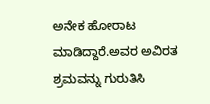ಅನೇಕ ಹೋರಾಟ ಮಾಡಿದ್ದಾರೆ.ಅವರ ಅವಿರತ ಶ್ರಮವನ್ನು ಗುರುತಿಸಿ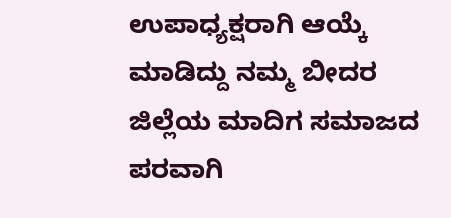ಉಪಾಧ್ಯಕ್ಷರಾಗಿ ಆಯ್ಕೆ ಮಾಡಿದ್ದು ನಮ್ಮ ಬೀದರ ಜಿಲ್ಲೆಯ ಮಾದಿಗ ಸಮಾಜದ ಪರವಾಗಿ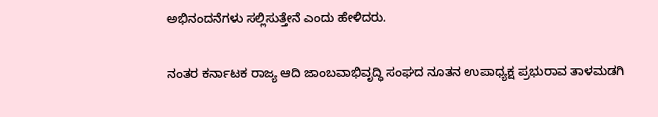ಅಭಿನಂದನೆಗಳು ಸಲ್ಲಿಸುತ್ತೇನೆ ಎಂದು ಹೇಳಿದರು.

ನಂತರ ಕರ್ನಾಟಕ ರಾಜ್ಯ ಆದಿ ಜಾಂಬವಾಭಿವೃದ್ಧಿ ಸಂಘದ ನೂತನ ಉಪಾಧ್ಯಕ್ಷ ಪ್ರಭುರಾವ ತಾಳಮಡಗಿ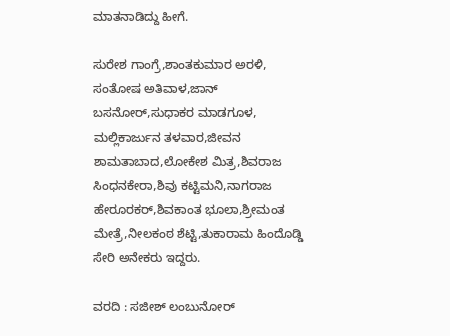ಮಾತನಾಡಿದ್ದು ಹೀಗೆ.

ಸುರೇಶ ಗಾಂಗ್ರೆ,ಶಾಂತಕುಮಾರ ಅರಳಿ, ಸಂತೋಷ ಅತಿವಾಳ,ಜಾನ್ ಬಸನೋರ್,ಸುಧಾಕರ ಮಾಡಗೂಳ, ಮಲ್ಲಿಕಾರ್ಜುನ ತಳವಾರ,ಜೀವನ ಶಾಮತಾಬಾದ,ಲೋಕೇಶ ಮಿತ್ರ,ಶಿವರಾಜ ಸಿಂಧನಕೇರಾ,ಶಿವು ಕಟ್ಟಿಮನಿ,ನಾಗರಾಜ ಹೇರೂರಕರ್,ಶಿವಕಾಂತ ಭೂಲಾ,ಶ್ರೀಮಂತ ಮೇತ್ರೆ,ನೀಲಕಂಠ ಶೆಟ್ಟಿ,ತುಕಾರಾಮ ಹಿಂದೊಡ್ಡಿ ಸೇರಿ ಅನೇಕರು ಇದ್ದರು.

ವರದಿ : ಸಜೀಶ್ ಲಂಬುನೋರ್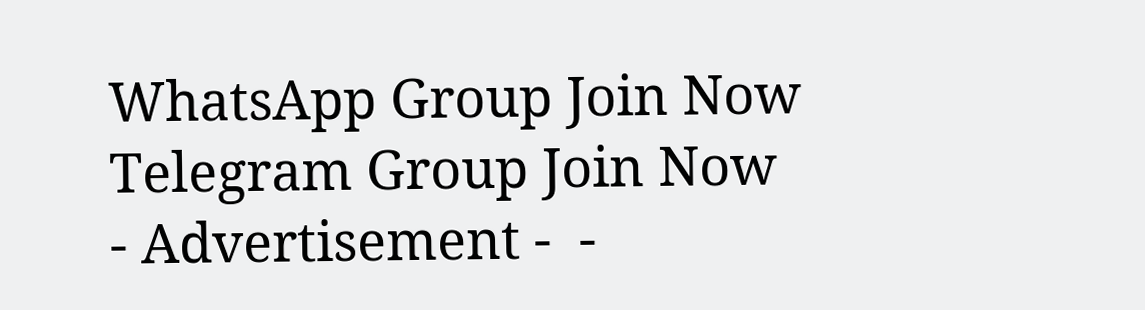WhatsApp Group Join Now
Telegram Group Join Now
- Advertisement -  -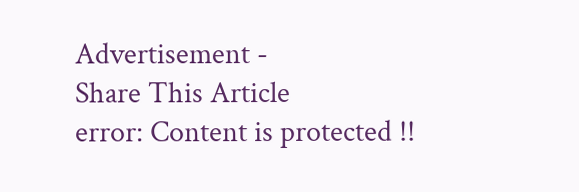Advertisement -
Share This Article
error: Content is protected !!